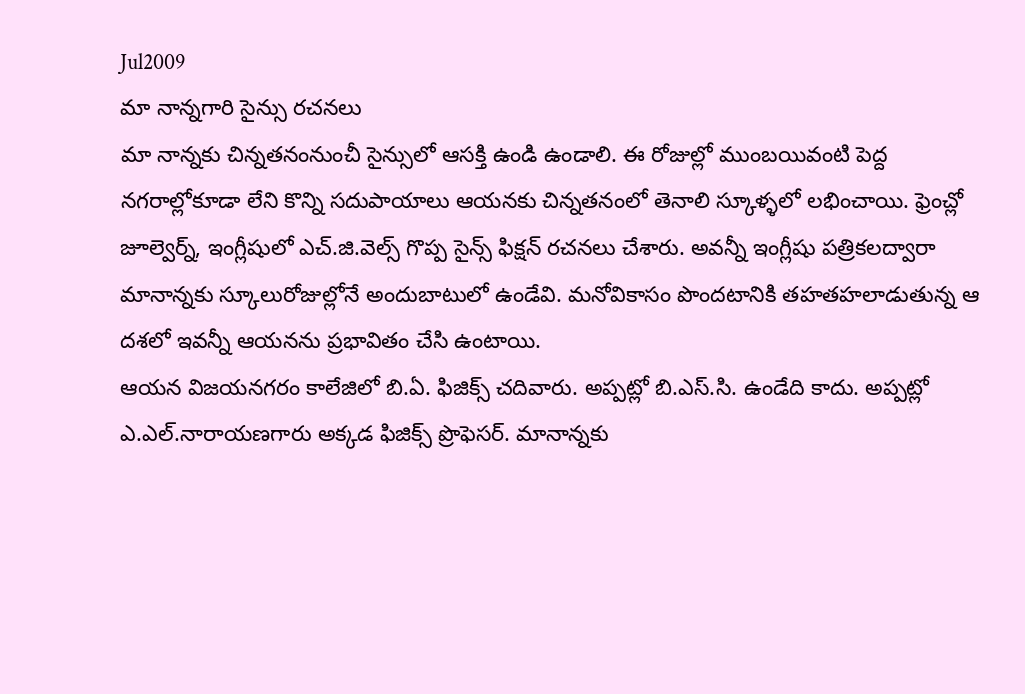Jul2009
మా నాన్నగారి సైన్సు రచనలు
మా నాన్నకు చిన్నతనంనుంచీ సైన్సులో ఆసక్తి ఉండి ఉండాలి. ఈ రోజుల్లో ముంబయివంటి పెద్ద నగరాల్లోకూడా లేని కొన్ని సదుపాయాలు ఆయనకు చిన్నతనంలో తెనాలి స్కూళ్ళలో లభించాయి. ఫ్రెంచ్లో జూల్వెర్న్, ఇంగ్లీషులో ఎచ్.జి.వెల్స్ గొప్ప సైన్స్ ఫిక్షన్ రచనలు చేశారు. అవన్నీ ఇంగ్లీషు పత్రికలద్వారా మానాన్నకు స్కూలురోజుల్లోనే అందుబాటులో ఉండేవి. మనోవికాసం పొందటానికి తహతహలాడుతున్న ఆ దశలో ఇవన్నీ ఆయనను ప్రభావితం చేసి ఉంటాయి.
ఆయన విజయనగరం కాలేజిలో బి.ఏ. ఫిజిక్స్ చదివారు. అప్పట్లో బి.ఎస్.సి. ఉండేది కాదు. అప్పట్లో ఎ.ఎల్.నారాయణగారు అక్కడ ఫిజిక్స్ ప్రొఫెసర్. మానాన్నకు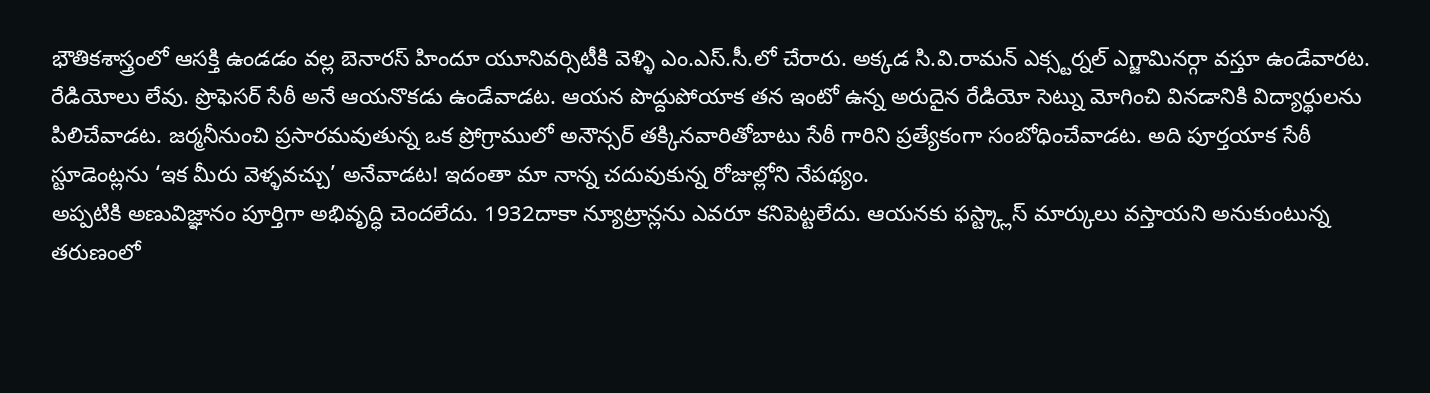భౌతికశాస్త్రంలో ఆసక్తి ఉండడం వల్ల బెనారస్ హిందూ యూనివర్సిటీకి వెళ్ళి ఎం.ఎస్.సీ.లో చేరారు. అక్కడ సి.వి.రామన్ ఎక్స్టర్నల్ ఎగ్జామినర్గా వస్తూ ఉండేవారట. రేడియోలు లేవు. ప్రొఫెసర్ సేఠీ అనే ఆయనొకడు ఉండేవాడట. ఆయన పొద్దుపోయాక తన ఇంటో ఉన్న అరుదైన రేడియో సెట్ను మోగించి వినడానికి విద్యార్థులను పిలిచేవాడట. జర్మనీనుంచి ప్రసారమవుతున్న ఒక ప్రోగ్రాములో అనౌన్సర్ తక్కినవారితోబాటు సేఠీ గారిని ప్రత్యేకంగా సంబోధించేవాడట. అది పూర్తయాక సేఠీ స్టూడెంట్లను ‘ఇక మీరు వెళ్ళవచ్చు’ అనేవాడట! ఇదంతా మా నాన్న చదువుకున్న రోజుల్లోని నేపథ్యం.
అప్పటికి అణువిజ్ఞానం పూర్తిగా అభివృద్ధి చెందలేదు. 1932దాకా న్యూట్రాన్లను ఎవరూ కనిపెట్టలేదు. ఆయనకు ఫస్ట్క్లాస్ మార్కులు వస్తాయని అనుకుంటున్న తరుణంలో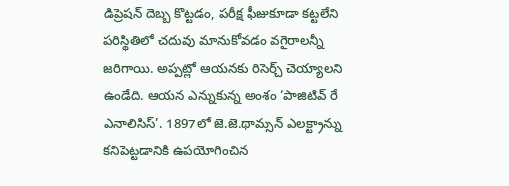డిప్రెషన్ దెబ్బ కొట్టడం, పరీక్ష ఫీజుకూడా కట్టలేని పరిస్థితిలో చదువు మానుకోవడం వగైరాలన్నీ జరిగాయి. అప్పట్లో ఆయనకు రిసెర్చ్ చెయ్యాలని ఉండేది. ఆయన ఎన్నుకున్న అంశం ‘పాజిటివ్ రే ఎనాలిసిస్’. 1897లో జె.జె.థామ్సన్ ఎలక్ట్రాన్ను కనిపెట్టడానికి ఉపయోగించిన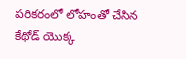పరికరంలో లోహంతో చేసిన కేథోడ్ యొక్క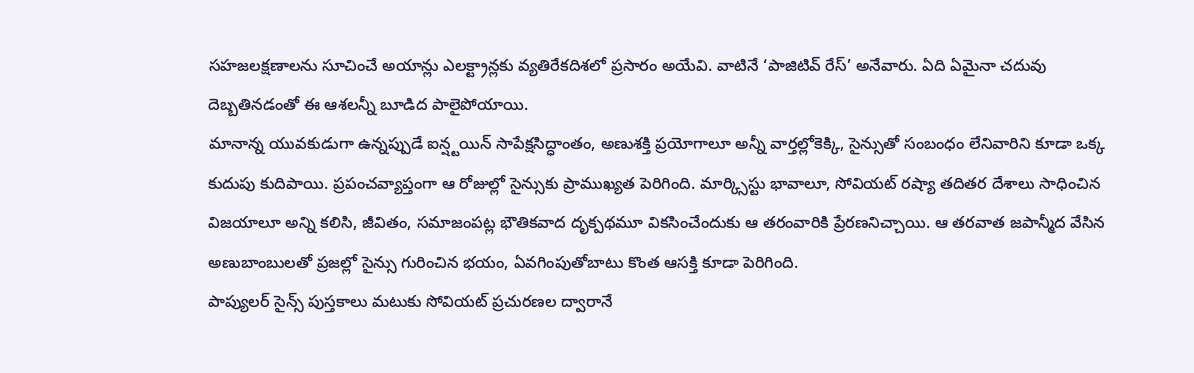సహజలక్షణాలను సూచించే అయాన్లు ఎలక్ట్రాన్లకు వ్యతిరేకదిశలో ప్రసారం అయేవి. వాటినే ‘పాజిటివ్ రేస్’ అనేవారు. ఏది ఏమైనా చదువు దెబ్బతినడంతో ఈ ఆశలన్నీ బూడిద పాలైపోయాయి.
మానాన్న యువకుడుగా ఉన్నప్పుడే ఐన్ష్టయిన్ సాపేక్షసిద్ధాంతం, అణుశక్తి ప్రయోగాలూ అన్నీ వార్తల్లోకెక్కి, సైన్సుతో సంబంధం లేనివారిని కూడా ఒక్క కుదుపు కుదిపాయి. ప్రపంచవ్యాప్తంగా ఆ రోజుల్లో సైన్సుకు ప్రాముఖ్యత పెరిగింది. మార్క్సిస్టు భావాలూ, సోవియట్ రష్యా తదితర దేశాలు సాధించిన విజయాలూ అన్ని కలిసి, జీవితం, సమాజంపట్ల భౌతికవాద దృక్పథమూ వికసించేందుకు ఆ తరంవారికి ప్రేరణనిచ్చాయి. ఆ తరవాత జపాన్మీద వేసిన అణుబాంబులతో ప్రజల్లో సైన్సు గురించిన భయం, ఏవగింపుతోబాటు కొంత ఆసక్తి కూడా పెరిగింది.
పాప్యులర్ సైన్స్ పుస్తకాలు మటుకు సోవియట్ ప్రచురణల ద్వారానే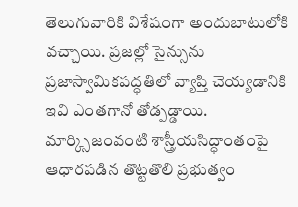తెలుగువారికి విశేషంగా అందుబాటులోకి వచ్చాయి. ప్రజల్లో సైన్సును ప్రజాస్వామికపద్ధతిలో వ్యాప్తి చెయ్యడానికి ఇవి ఎంతగానో తోడ్పడ్డాయి. మార్క్సిజంవంటి శాస్త్రీయసిద్ధాంతంపై ఆధారపడిన తొట్టతొలి ప్రభుత్వం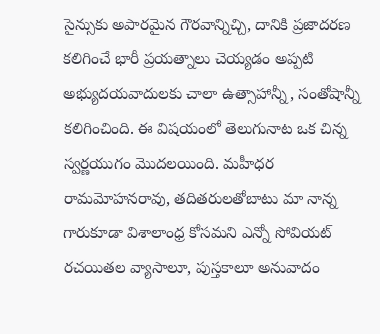సైన్సుకు అపారమైన గౌరవాన్నిచ్చి, దానికి ప్రజాదరణ కలిగించే భారీ ప్రయత్నాలు చెయ్యడం అప్పటి అభ్యుదయవాదులకు చాలా ఉత్సాహాన్నీ, సంతోషాన్నీ కలిగించింది. ఈ విషయంలో తెలుగునాట ఒక చిన్న స్వర్ణయుగం మొదలయింది. మహీధర రామమోహనరావు, తదితరులతోబాటు మా నాన్న గారుకూడా విశాలాంధ్ర కోసమని ఎన్నో సోవియట్ రచయితల వ్యాసాలూ, పుస్తకాలూ అనువాదం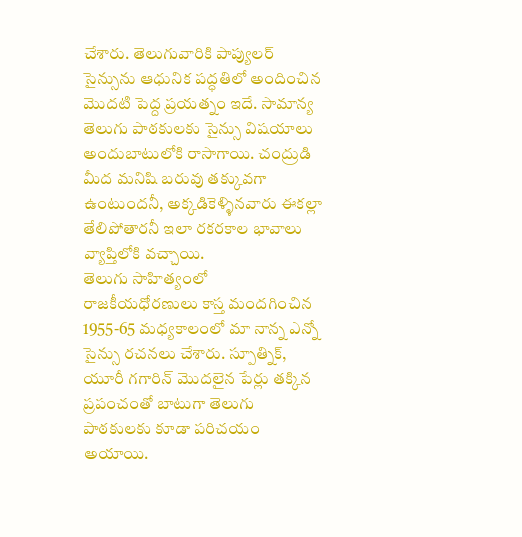చేశారు. తెలుగువారికి పాప్యులర్ సైన్సును ఆధునిక పద్ధతిలో అందించిన మొదటి పెద్ద ప్రయత్నం ఇదే. సామాన్య తెలుగు పాఠకులకు సైన్సు విషయాలు అందుబాటులోకి రాసాగాయి. చంద్రుడి మీద మనిషి బరువు తక్కువగా ఉంటుందనీ, అక్కడికెళ్ళినవారు ఈకల్లా తేలిపోతారనీ ఇలా రకరకాల భావాలు వ్యాప్తిలోకి వచ్చాయి.
తెలుగు సాహిత్యంలో రాజకీయధోరణులు కాస్త మందగించిన 1955-65 మధ్యకాలంలో మా నాన్న ఎన్నో సైన్సు రచనలు చేశారు. స్పూత్నిక్, యూరీ గగారిన్ మొదలైన పేర్లు తక్కిన ప్రపంచంతో బాటుగా తెలుగు పాఠకులకు కూడా పరిచయం అయాయి.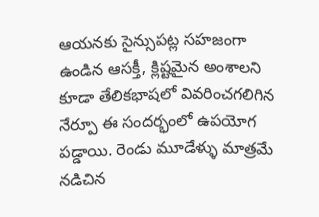ఆయనకు సైన్సుపట్ల సహజంగా ఉండిన ఆసక్తీ, క్లిష్టమైన అంశాలని కూడా తేలికభాషలో వివరించగలిగిన నేర్పూ ఈ సందర్భంలో ఉపయోగ పడ్డాయి. రెండు మూడేళ్ళు మాత్రమే నడిచిన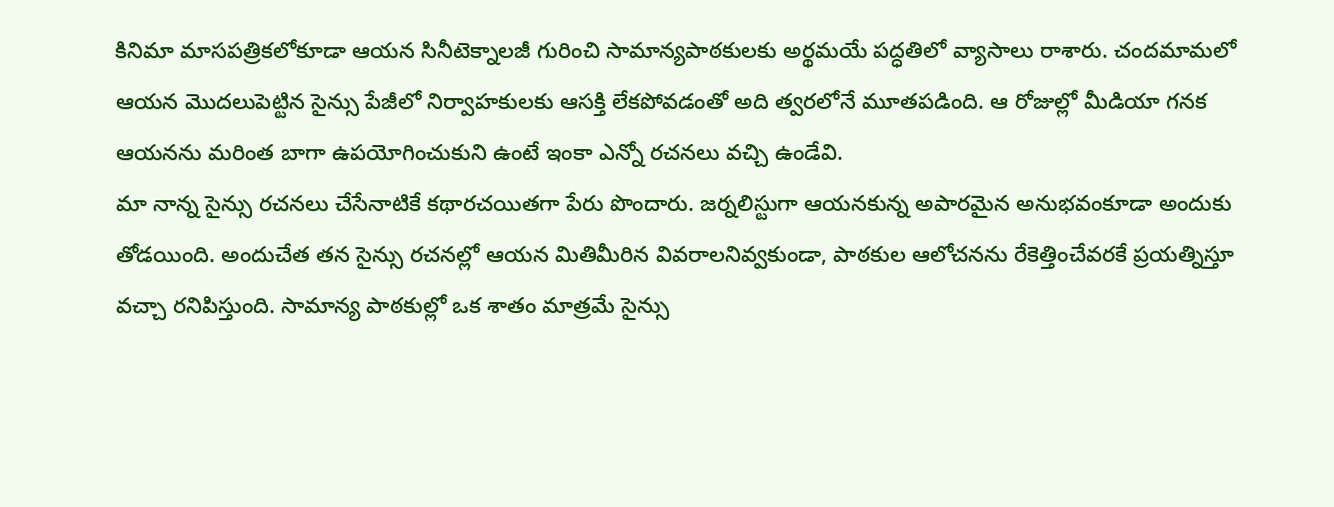కినిమా మాసపత్రికలోకూడా ఆయన సినీటెక్నాలజీ గురించి సామాన్యపాఠకులకు అర్థమయే పద్ధతిలో వ్యాసాలు రాశారు. చందమామలో ఆయన మొదలుపెట్టిన సైన్సు పేజీలో నిర్వాహకులకు ఆసక్తి లేకపోవడంతో అది త్వరలోనే మూతపడింది. ఆ రోజుల్లో మీడియా గనక ఆయనను మరింత బాగా ఉపయోగించుకుని ఉంటే ఇంకా ఎన్నో రచనలు వచ్చి ఉండేవి.
మా నాన్న సైన్సు రచనలు చేసేనాటికే కథారచయితగా పేరు పొందారు. జర్నలిస్టుగా ఆయనకున్న అపారమైన అనుభవంకూడా అందుకు తోడయింది. అందుచేత తన సైన్సు రచనల్లో ఆయన మితిమీరిన వివరాలనివ్వకుండా, పాఠకుల ఆలోచనను రేకెత్తించేవరకే ప్రయత్నిస్తూ వచ్చా రనిపిస్తుంది. సామాన్య పాఠకుల్లో ఒక శాతం మాత్రమే సైన్సు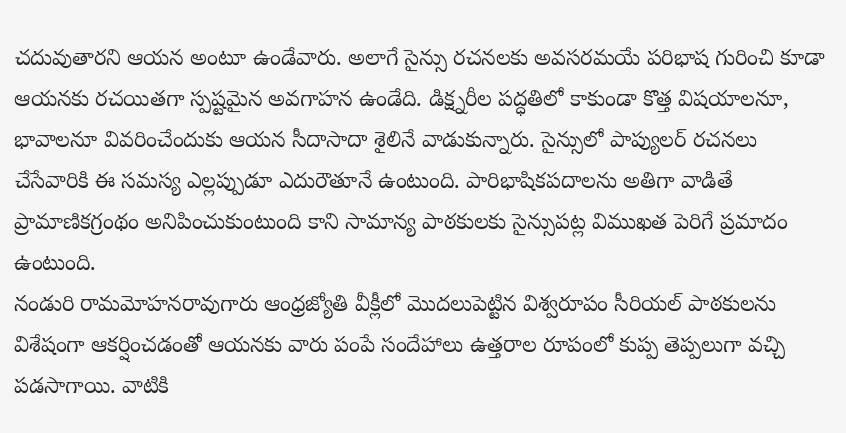చదువుతారని ఆయన అంటూ ఉండేవారు. అలాగే సైన్సు రచనలకు అవసరమయే పరిభాష గురించి కూడా ఆయనకు రచయితగా స్పష్టమైన అవగాహన ఉండేది. డిక్ష్నరీల పద్ధతిలో కాకుండా కొత్త విషయాలనూ, భావాలనూ వివరించేందుకు ఆయన సీదాసాదా శైలినే వాడుకున్నారు. సైన్సులో పాప్యులర్ రచనలు చేసేవారికి ఈ సమస్య ఎల్లప్పుడూ ఎదురౌతూనే ఉంటుంది. పారిభాషికపదాలను అతిగా వాడితే ప్రామాణికగ్రంథం అనిపించుకుంటుంది కాని సామాన్య పాఠకులకు సైన్సుపట్ల విముఖత పెరిగే ప్రమాదం ఉంటుంది.
నండురి రామమోహనరావుగారు ఆంధ్రజ్యోతి వీక్లీలో మొదలుపెట్టిన విశ్వరూపం సీరియల్ పాఠకులను విశేషంగా ఆకర్షించడంతో ఆయనకు వారు పంపే సందేహాలు ఉత్తరాల రూపంలో కుప్ప తెప్పలుగా వచ్చి పడసాగాయి. వాటికి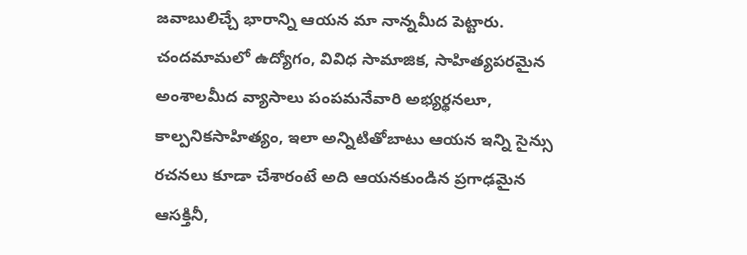జవాబులిచ్చే భారాన్ని ఆయన మా నాన్నమీద పెట్టారు. చందమామలో ఉద్యోగం, వివిధ సామాజిక, సాహిత్యపరమైన అంశాలమీద వ్యాసాలు పంపమనేవారి అభ్యర్థనలూ, కాల్పనికసాహిత్యం, ఇలా అన్నిటితోబాటు ఆయన ఇన్ని సైన్సు రచనలు కూడా చేశారంటే అది ఆయనకుండిన ప్రగాఢమైన ఆసక్తినీ,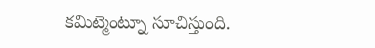కమిట్మెంట్నూ సూచిస్తుంది.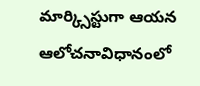మార్క్సిస్టుగా ఆయన ఆలోచనావిధానంలో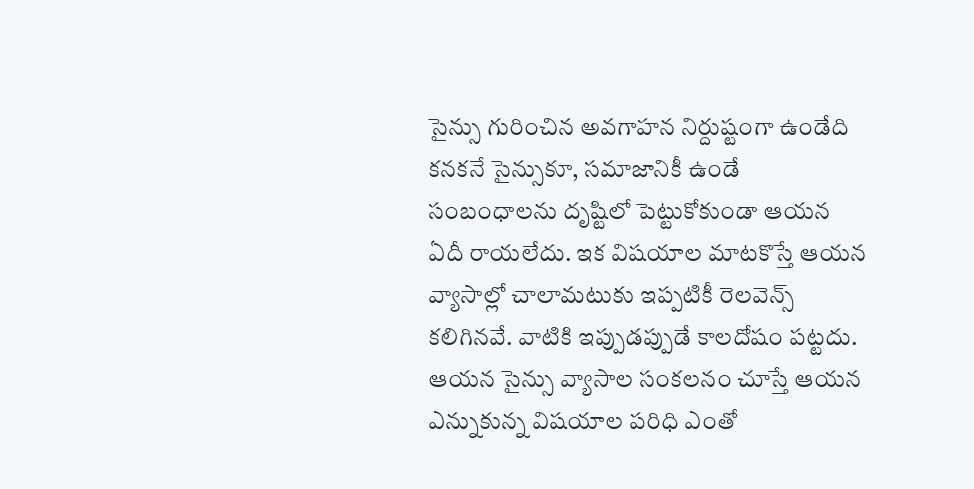సైన్సు గురించిన అవగాహన నిర్దుష్టంగా ఉండేది కనకనే సైన్సుకూ, సమాజానికీ ఉండే సంబంధాలను దృష్టిలో పెట్టుకోకుండా ఆయన ఏదీ రాయలేదు. ఇక విషయాల మాటకొస్తే ఆయన వ్యాసాల్లో చాలామటుకు ఇప్పటికీ రెలవెన్స్ కలిగినవే. వాటికి ఇప్పుడప్పుడే కాలదోషం పట్టదు. ఆయన సైన్సు వ్యాసాల సంకలనం చూస్తే ఆయన ఎన్నుకున్న విషయాల పరిధి ఎంతో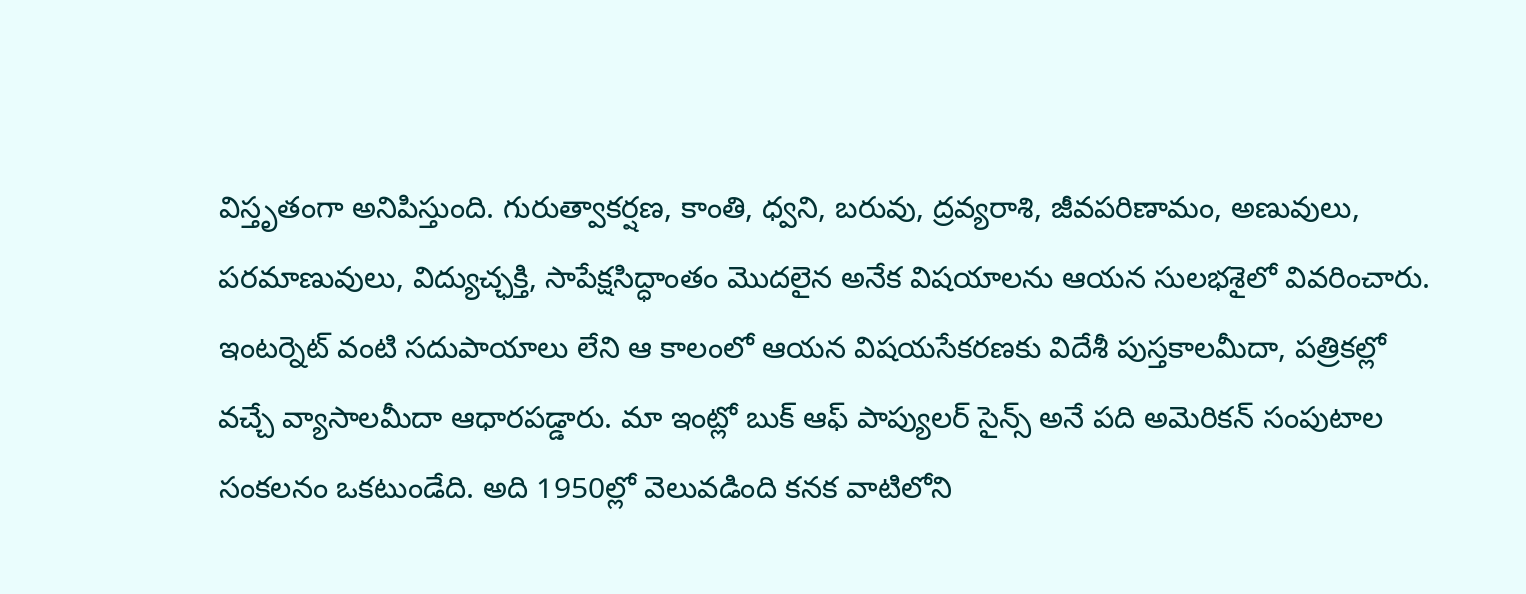విస్తృతంగా అనిపిస్తుంది. గురుత్వాకర్షణ, కాంతి, ధ్వని, బరువు, ద్రవ్యరాశి, జీవపరిణామం, అణువులు, పరమాణువులు, విద్యుచ్ఛక్తి, సాపేక్షసిద్ధాంతం మొదలైన అనేక విషయాలను ఆయన సులభశైలో వివరించారు. ఇంటర్నెట్ వంటి సదుపాయాలు లేని ఆ కాలంలో ఆయన విషయసేకరణకు విదేశీ పుస్తకాలమీదా, పత్రికల్లో వచ్చే వ్యాసాలమీదా ఆధారపడ్డారు. మా ఇంట్లో బుక్ ఆఫ్ పాప్యులర్ సైన్స్ అనే పది అమెరికన్ సంపుటాల సంకలనం ఒకటుండేది. అది 1950ల్లో వెలువడింది కనక వాటిలోని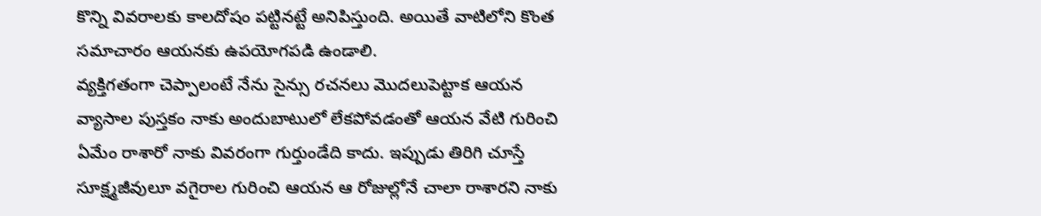కొన్ని వివరాలకు కాలదోషం పట్టినట్టే అనిపిస్తుంది. అయితే వాటిలోని కొంత సమాచారం ఆయనకు ఉపయోగపడి ఉండాలి.
వ్యక్తిగతంగా చెప్పాలంటే నేను సైన్సు రచనలు మొదలుపెట్టాక ఆయన వ్యాసాల పుస్తకం నాకు అందుబాటులో లేకపోవడంతో ఆయన వేటి గురించి ఏమేం రాశారో నాకు వివరంగా గుర్తుండేది కాదు. ఇప్పుడు తిరిగి చూస్తే సూక్ష్మజీవులూ వగైరాల గురించి ఆయన ఆ రోజుల్లోనే చాలా రాశారని నాకు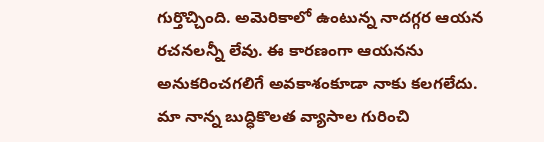గుర్తొచ్చింది. అమెరికాలో ఉంటున్న నాదగ్గర ఆయన రచనలన్నీ లేవు. ఈ కారణంగా ఆయనను అనుకరించగలిగే అవకాశంకూడా నాకు కలగలేదు.
మా నాన్న బుద్ధికొలత వ్యాసాల గురించి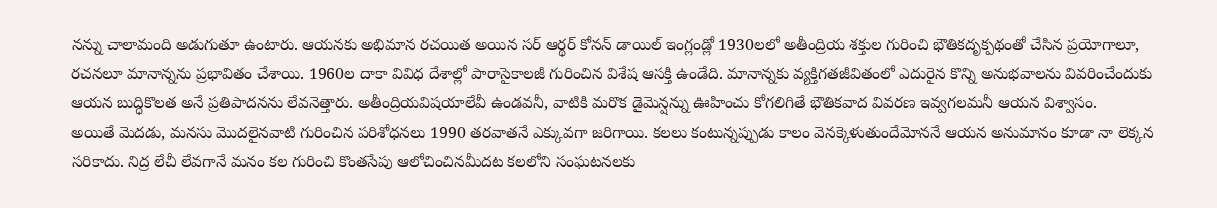నన్ను చాలామంది అడుగుతూ ఉంటారు. ఆయనకు అభిమాన రచయిత అయిన సర్ ఆర్థర్ కోనన్ డాయిల్ ఇంగ్లండ్లో 1930లలో అతీంద్రియ శక్తుల గురించి భౌతికదృక్పథంతో చేసిన ప్రయోగాలూ, రచనలూ మానాన్నను ప్రభావితం చేశాయి. 1960ల దాకా వివిధ దేశాల్లో పారాసైకాలజీ గురించిన విశేష ఆసక్తి ఉండేది. మానాన్నకు వ్యక్తిగతజీవితంలో ఎదురైన కొన్ని అనుభవాలను వివరించేందుకు ఆయన బుద్ధికొలత అనే ప్రతిపాదనను లేవనెత్తారు. అతీంద్రియవిషయాలేవీ ఉండవనీ, వాటికి మరొక డైమెన్షన్ను ఊహించు కోగలిగితే భౌతికవాద వివరణ ఇవ్వగలమనీ ఆయన విశ్వాసం.
అయితే మెదడు, మనసు మొదలైనవాటి గురించిన పరిశోధనలు 1990 తరవాతనే ఎక్కువగా జరిగాయి. కలలు కంటున్నప్పుడు కాలం వెనక్కెళుతుందేమోననే ఆయన అనుమానం కూడా నా లెక్కన సరికాదు. నిద్ర లేచీ లేవగానే మనం కల గురించి కొంతసేపు ఆలోచించినమీదట కలలోని సంఘటనలకు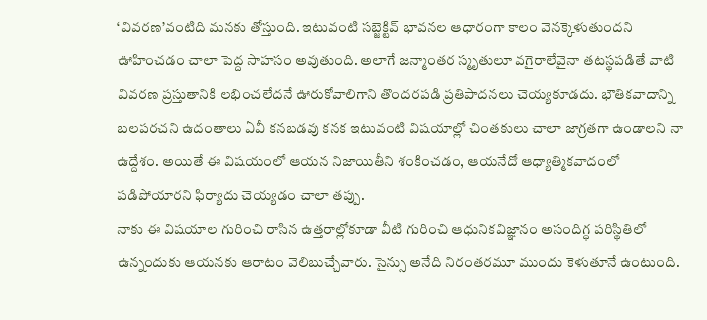‘వివరణ’వంటిది మనకు తోస్తుంది. ఇటువంటి సబ్జెక్టివ్ భావనల ఆధారంగా కాలం వెనక్కెళుతుందని ఊహించడం చాలా పెద్ద సాహసం అవుతుంది. అలాగే జన్మాంతర స్మృతులూ వగైరాలేవైనా తటస్థపడితే వాటి వివరణ ప్రస్తుతానికి లభించలేదనే ఊరుకోవాలిగాని తొందరపడి ప్రతిపాదనలు చెయ్యకూడదు. భౌతికవాదాన్ని బలపరచని ఉదంతాలు ఏవీ కనబడవు కనక ఇటువంటి విషయాల్లో చింతకులు చాలా జాగ్రతగా ఉండాలని నా ఉద్దేశం. అయితే ఈ విషయంలో ఆయన నిజాయితీని శంకించడం, ఆయనేదో ఆధ్యాత్మికవాదంలో పడిపోయారని ఫిర్యాదు చెయ్యడం చాలా తప్పు.
నాకు ఈ విషయాల గురించి రాసిన ఉత్తరాల్లోకూడా వీటి గురించి ఆధునికవిజ్ఞానం అసందిగ్ధ పరిస్థితిలో ఉన్నందుకు ఆయనకు ఆరాటం వెలిబుచ్చేవారు. సైన్సు అనేది నిరంతరమూ ముందు కెళుతూనే ఉంటుంది.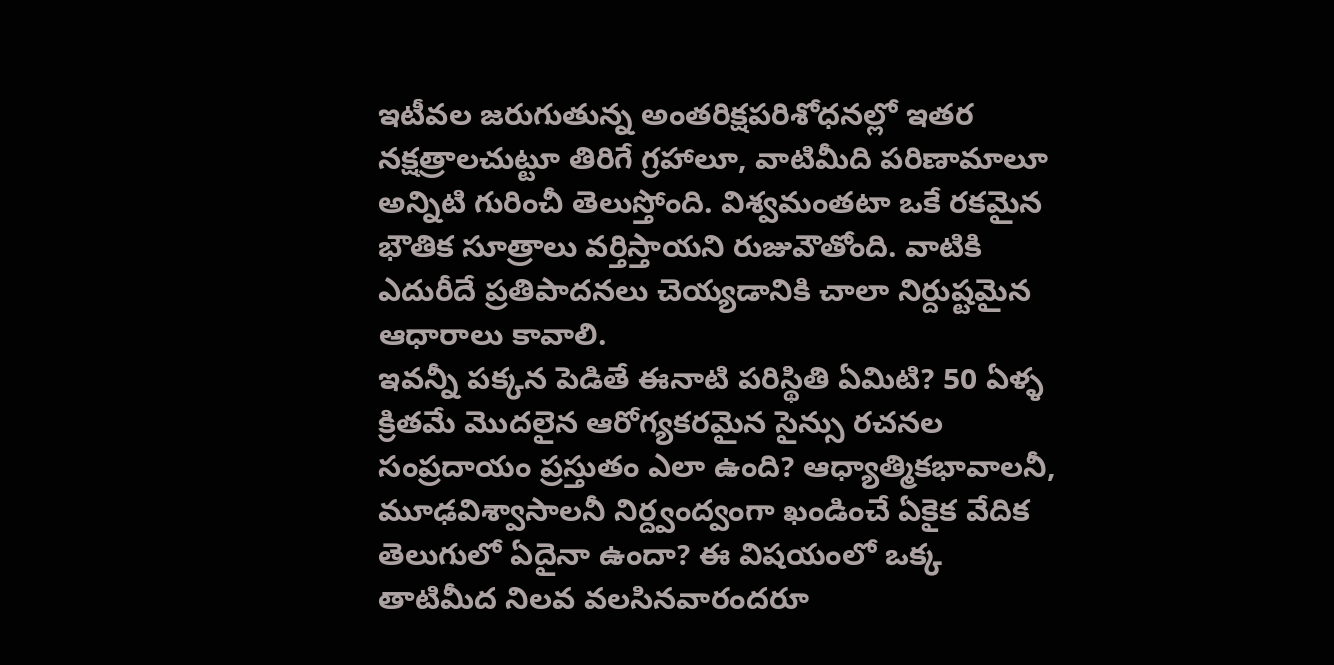ఇటీవల జరుగుతున్న అంతరిక్షపరిశోధనల్లో ఇతర నక్షత్రాలచుట్టూ తిరిగే గ్రహాలూ, వాటిమీది పరిణామాలూ అన్నిటి గురించీ తెలుస్తోంది. విశ్వమంతటా ఒకే రకమైన భౌతిక సూత్రాలు వర్తిస్తాయని రుజువౌతోంది. వాటికి ఎదురీదే ప్రతిపాదనలు చెయ్యడానికి చాలా నిర్దుష్టమైన ఆధారాలు కావాలి.
ఇవన్నీ పక్కన పెడితే ఈనాటి పరిస్థితి ఏమిటి? 50 ఏళ్ళ క్రితమే మొదలైన ఆరోగ్యకరమైన సైన్సు రచనల సంప్రదాయం ప్రస్తుతం ఎలా ఉంది? ఆధ్యాత్మికభావాలనీ, మూఢవిశ్వాసాలనీ నిర్ద్వంద్వంగా ఖండించే ఏకైక వేదిక తెలుగులో ఏదైనా ఉందా? ఈ విషయంలో ఒక్క తాటిమీద నిలవ వలసినవారందరూ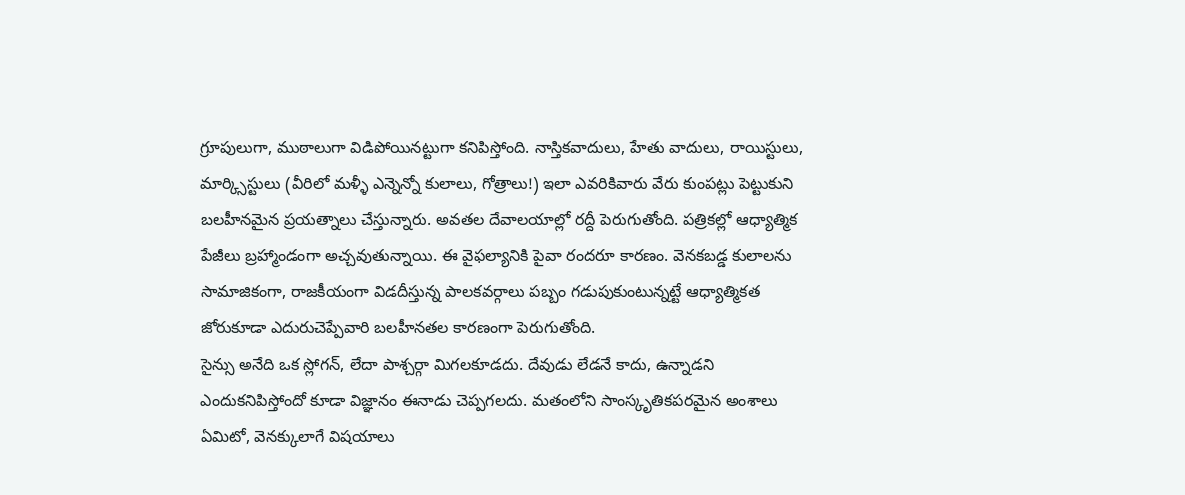గ్రూపులుగా, ముఠాలుగా విడిపోయినట్టుగా కనిపిస్తోంది. నాస్తికవాదులు, హేతు వాదులు, రాయిస్టులు, మార్క్సిస్టులు (వీరిలో మళ్ళీ ఎన్నెన్నో కులాలు, గోత్రాలు!) ఇలా ఎవరికివారు వేరు కుంపట్లు పెట్టుకుని బలహీనమైన ప్రయత్నాలు చేస్తున్నారు. అవతల దేవాలయాల్లో రద్దీ పెరుగుతోంది. పత్రికల్లో ఆధ్యాత్మిక పేజీలు బ్రహ్మాండంగా అచ్చవుతున్నాయి. ఈ వైఫల్యానికి పైవా రందరూ కారణం. వెనకబడ్డ కులాలను సామాజికంగా, రాజకీయంగా విడదీస్తున్న పాలకవర్గాలు పబ్బం గడుపుకుంటున్నట్టే ఆధ్యాత్మికత జోరుకూడా ఎదురుచెప్పేవారి బలహీనతల కారణంగా పెరుగుతోంది.
సైన్సు అనేది ఒక స్లోగన్, లేదా పాశ్చర్గా మిగలకూడదు. దేవుడు లేడనే కాదు, ఉన్నాడని ఎందుకనిపిస్తోందో కూడా విజ్ఞానం ఈనాడు చెప్పగలదు. మతంలోని సాంస్కృతికపరమైన అంశాలు ఏమిటో, వెనక్కులాగే విషయాలు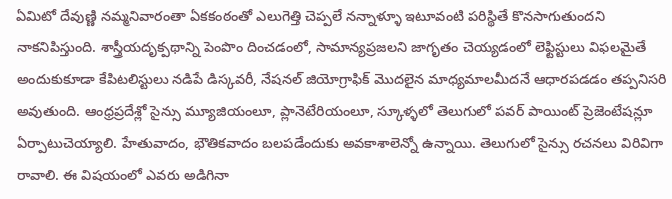ఏమిటో దేవుణ్ణి నమ్మనివారంతా ఏకకంఠంతో ఎలుగెత్తి చెప్పలే నన్నాళ్ళూ ఇటూవంటి పరిస్థితే కొనసాగుతుందని నాకనిపిస్తుంది. శాస్త్రీయదృక్పథాన్ని పెంపొం దించడంలో, సామాన్యప్రజలని జాగృతం చెయ్యడంలో లెఫ్టిస్టులు విఫలమైతే అందుకుకూడా కేపిటలిస్టులు నడిపే డిస్కవరీ, నేషనల్ జియోగ్రాఫిక్ మొదలైన మాధ్యమాలమీదనే ఆధారపడడం తప్పనిసరి అవుతుంది. ఆంధ్రప్రదేశ్లో సైన్సు మ్యూజియంలూ, ప్లానెటేరియంలూ, స్కూళ్ళలో తెలుగులో పవర్ పాయింట్ ప్రెజెంటేషన్లూ ఏర్పాటుచెయ్యాలి. హేతువాదం, భౌతికవాదం బలపడేందుకు అవకాశాలెన్నో ఉన్నాయి. తెలుగులో సైన్సు రచనలు విరివిగా రావాలి. ఈ విషయంలో ఎవరు అడిగినా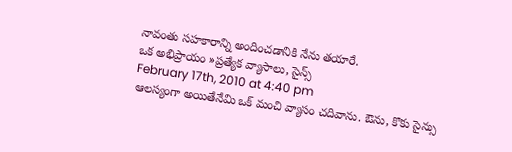నావంతు సహకారాన్ని అందించడానికి నేను తయారే.
ఒక అభిప్రాయం »ప్రత్యేక వ్యాసాలు, సైన్స్
February 17th, 2010 at 4:40 pm
ఆలస్యంగా అయితేనేమి ఒక్ మంచి వ్యాసం చదివాను. ఔను, కొకు సైన్సు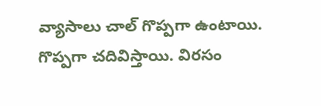వ్యాసాలు చాల్ గొప్పగా ఉంటాయి. గొప్పగా చదివిస్తాయి. విరసం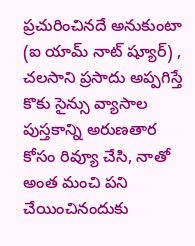ప్రచురించినదే అనుకుంటా (ఐ యామ్ నాట్ ష్యూర్) , చలసాని ప్రసాదు అప్పగిస్తే కొకు సైన్సు వ్యాసాల పుస్తకాన్ని అరుణతార కోసం రివ్యూ చేసి, నాతో అంత మంచి పని చేయించినందుకు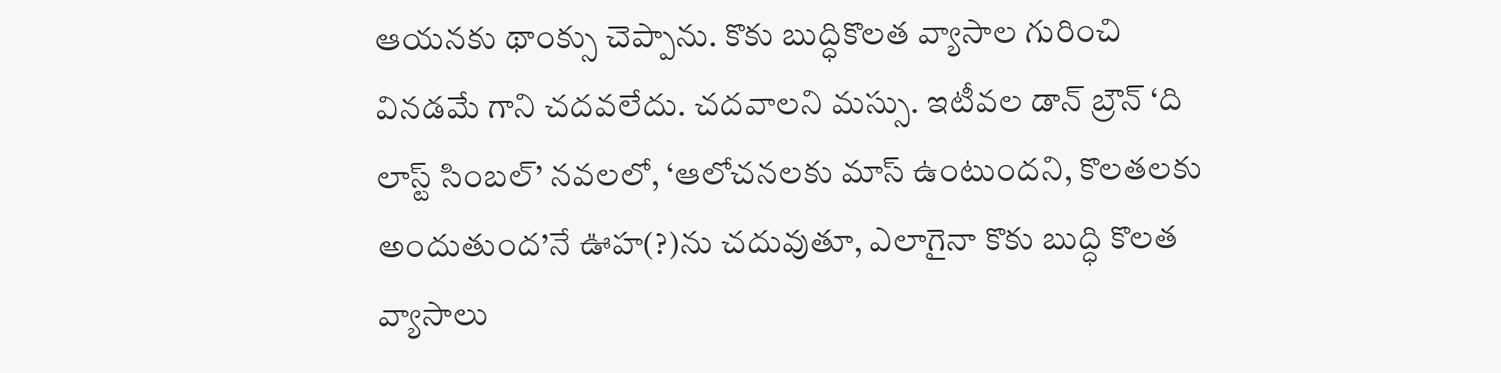ఆయనకు థాంక్సు చెప్పాను. కొకు బుద్ధికొలత వ్యాసాల గురించి వినడమే గాని చదవలేదు. చదవాలని మస్సు. ఇటీవల డాన్ బ్రౌన్ ‘ది లాస్ట్ సింబల్’ నవలలో, ‘ఆలోచనలకు మాస్ ఉంటుందని, కొలతలకు అందుతుంద’నే ఊహ(?)ను చదువుతూ, ఎలాగైనా కొకు బుద్ధి కొలత వ్యాసాలు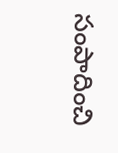సంపాదించి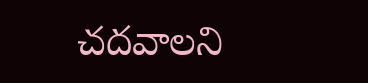చదవాలని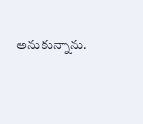అనుకున్నాను.